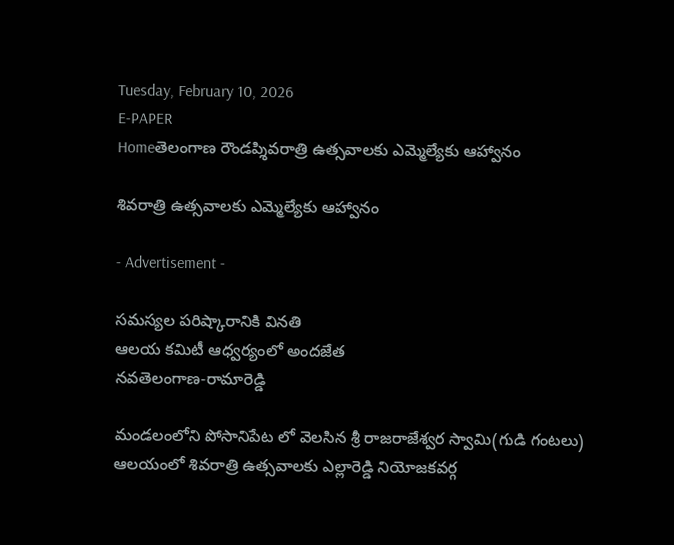Tuesday, February 10, 2026
E-PAPER
Homeతెలంగాణ రౌండప్శివరాత్రి ఉత్సవాలకు ఎమ్మెల్యేకు ఆహ్వానం

శివరాత్రి ఉత్సవాలకు ఎమ్మెల్యేకు ఆహ్వానం

- Advertisement -

సమస్యల పరిష్కారానికి వినతి
ఆలయ కమిటీ ఆధ్వర్యంలో అందజేత
నవతెలంగాణ-రామారెడ్డి

మండలంలోని పోసానిపేట లో వెలసిన శ్రీ రాజరాజేశ్వర స్వామి(గుడి గంటలు) ఆలయంలో శివరాత్రి ఉత్సవాలకు ఎల్లారెడ్డి నియోజకవర్గ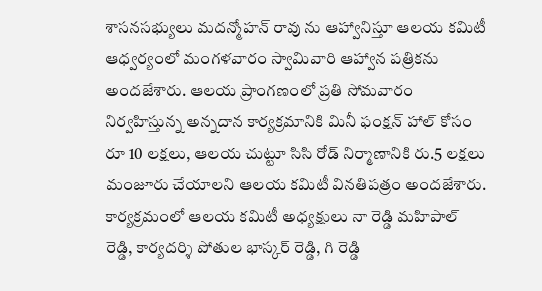శాసనసభ్యులు మదన్మోహన్ రావు ను ఆహ్వానిస్తూ ఆలయ కమిటీ ఆధ్వర్యంలో మంగళవారం స్వామివారి ఆహ్వాన పత్రికను అందజేశారు. ఆలయ ప్రాంగణంలో ప్రతి సోమవారం నిర్వహిస్తున్న అన్నదాన కార్యక్రమానికి మినీ ఫంక్షన్ హాల్ కోసం రూ 10 లక్షలు, ఆలయ చుట్టూ సిసి రోడ్ నిర్మాణానికి రు.5 లక్షలు మంజూరు చేయాలని ఆలయ కమిటీ వినతిపత్రం అందజేశారు. కార్యక్రమంలో ఆలయ కమిటీ అధ్యక్షులు నా రెడ్డి మహిపాల్ రెడ్డి, కార్యదర్శి పోతుల భాస్కర్ రెడ్డి, గి రెడ్డి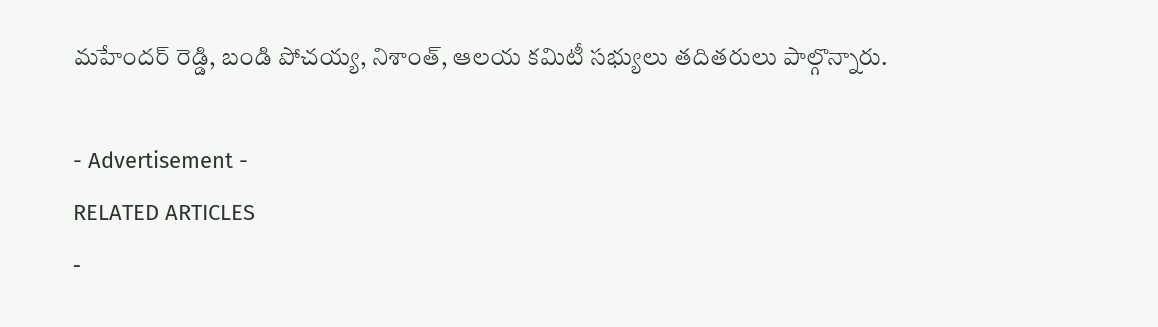మహేందర్ రెడ్డి, బండి పోచయ్య, నిశాంత్, ఆలయ కమిటీ సభ్యులు తదితరులు పాల్గొన్నారు.

- Advertisement -
RELATED ARTICLES
-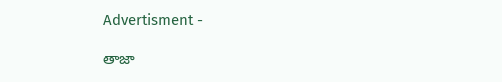Advertisment -

తాజా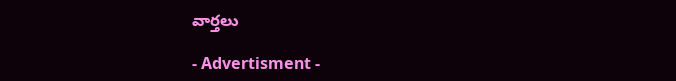వార్తలు

- Advertisment -